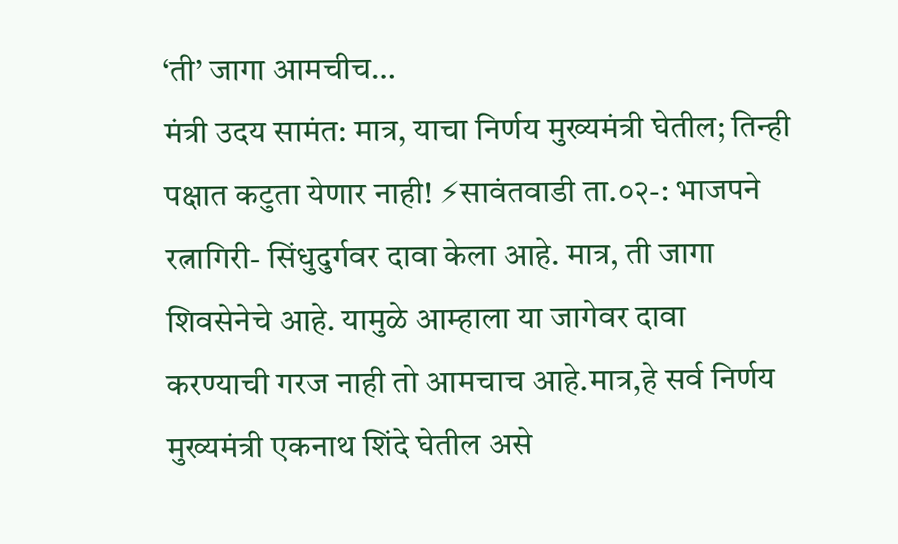‘ती’ जागा आमचीच…
मंत्री उदय सामंत: मात्र, याचा निर्णय मुख्यमंत्री घेतील; तिन्ही पक्षात कटुता येणार नाही! ⚡सावंतवाडी ता.०२-: भाजपने रत्नागिरी- सिंधुदुर्गवर दावा केला आहे. मात्र, ती जागा शिवसेनेचे आहे. यामुळे आम्हाला या जागेवर दावा करण्याची गरज नाही तो आमचाच आहे.मात्र,हे सर्व निर्णय मुख्यमंत्री एकनाथ शिंदे घेतील असे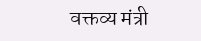वक्तव्य मंत्री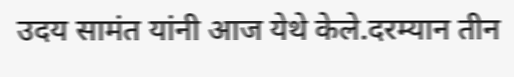उदय सामंत यांनी आज येथे केले.दरम्यान तीन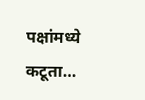पक्षांमध्ये कटूता…